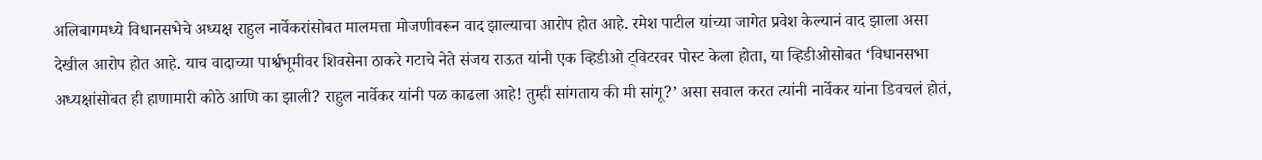अलिबागमध्ये विधानसभेचे अध्यक्ष राहुल नार्वेकरांसोबत मालमत्ता मोजणीवरून वाद झाल्याचा आरोप होत आहे. रमेश पाटील यांच्या जागेत प्रवेश केल्यानं वाद झाला असा देखील आरोप होत आहे. याच वादाच्या पार्श्वभूमीवर शिवसेना ठाकरे गटाचे नेते संजय राऊत यांनी एक व्हिडीओ ट्विटरवर पोस्ट केला होता, या व्हिडीओसोबत ‘विधानसभा अध्यक्षांसोबत ही हाणामारी कोठे आणि का झाली? राहुल नार्वेकर यांनी पळ काढला आहे! तुम्ही सांगताय की मी सांगू?’ असा सवाल करत त्यांनी नार्वेकर यांना डिवचलं होतं,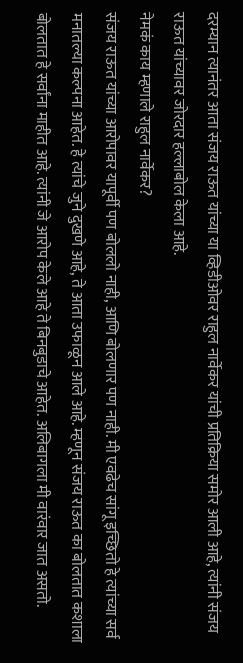दरम्यान त्यानंतर आता संजय राऊत यांच्या या व्हिडीओवर राहुल नार्वेकर यांची प्रतिक्रिया समोर आली आहे, त्यांनी संजय राऊत यांच्यावर जोरदार हल्लाबोल केला आहे.
नेमकं काय म्हणाले राहुल नार्वेकर?
संजय राऊत यांच्या आरोपावर यापूर्वी पण बोललो नाही, आणि बोलणार पण नाही. मी एवढेच सांगू इच्छितो हे त्यांच्या सर्व मनातल्या कल्पना आहेत. हे त्यांचे जुने दुखणे आहे, ते आता उफाळून आले आहे. म्हणून संजय राऊत का बोलतात कशाला बोलतात हे सर्वांना माहीत आहे. त्यांनी जे आरोप केले आहे ते बिनबुडाचे आहेत. अलिबागला मी वारंवार जात असतो.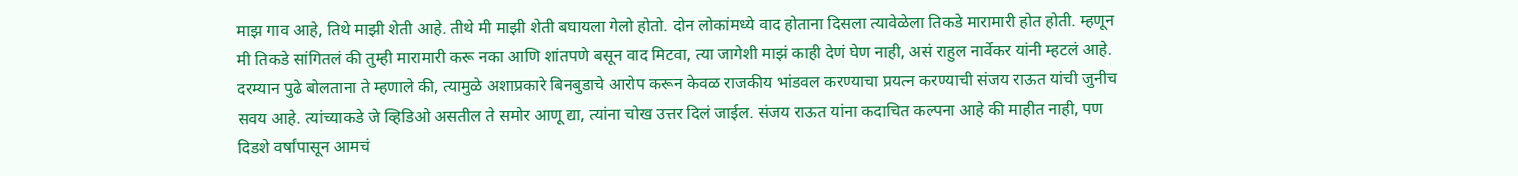माझ गाव आहे, तिथे माझी शेती आहे. तीथे मी माझी शेती बघायला गेलो होतो. दोन लोकांमध्ये वाद होताना दिसला त्यावेळेला तिकडे मारामारी होत होती. म्हणून मी तिकडे सांगितलं की तुम्ही मारामारी करू नका आणि शांतपणे बसून वाद मिटवा, त्या जागेशी माझं काही देणं घेण नाही, असं राहुल नार्वेकर यांनी म्हटलं आहे.
दरम्यान पुढे बोलताना ते म्हणाले की, त्यामुळे अशाप्रकारे बिनबुडाचे आरोप करून केवळ राजकीय भांडवल करण्याचा प्रयत्न करण्याची संजय राऊत यांची जुनीच सवय आहे. त्यांच्याकडे जे व्हिडिओ असतील ते समोर आणू द्या, त्यांना चोख उत्तर दिलं जाईल. संजय राऊत यांना कदाचित कल्पना आहे की माहीत नाही, पण दिडशे वर्षांपासून आमचं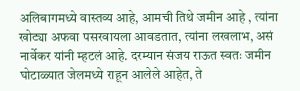अलिबागमध्ये वास्तव्य आहे, आमची तिथे जमीन आहे , त्यांना खोट्या अफवा पसरवायला आवडतात, त्यांना लखलाभ, असं नार्वेकर यांनी म्हटलं आहे. दरम्यान संजय राऊत स्वतः जमीन घोटाळ्यात जेलमध्ये राहून आलेले आहेत, ते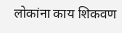लोकांना काय शिकवण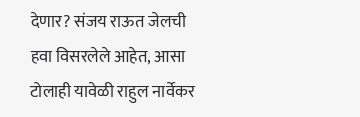देणार? संजय राऊत जेलची हवा विसरलेले आहेत, आसा टोलाही यावेळी राहुल नार्वेकर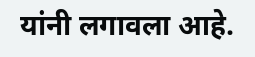यांनी लगावला आहे.